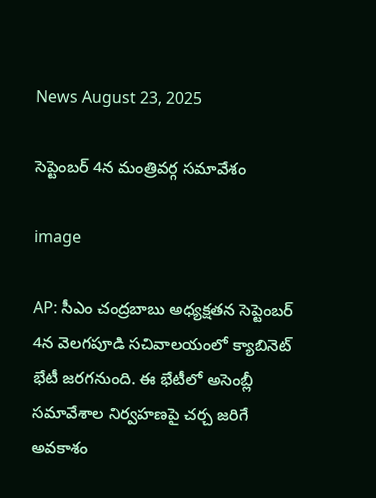News August 23, 2025

సెప్టెంబర్ 4న మంత్రివర్గ సమావేశం

image

AP: సీఎం చంద్రబాబు అధ్యక్షతన సెప్టెంబర్ 4న వెలగపూడి సచివాలయంలో క్యాబినెట్ భేటీ జరగనుంది. ఈ భేటీలో అసెంబ్లీ సమావేశాల నిర్వహణపై చర్చ జరిగే అవకాశం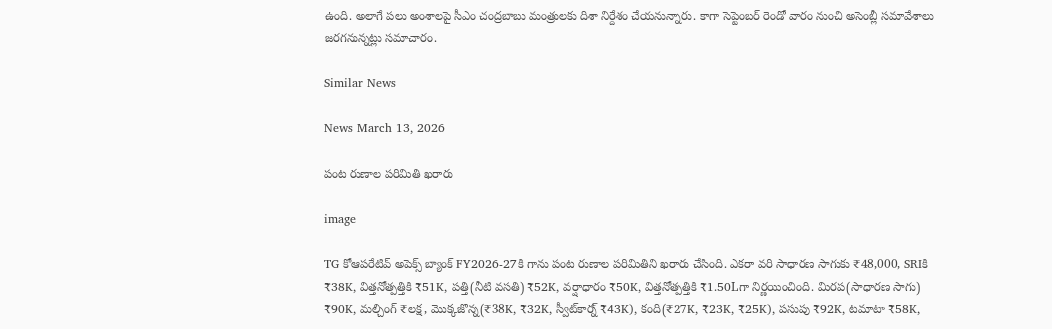ఉంది. అలాగే పలు అంశాలపై సీఎం చంద్రబాబు మంత్రులకు దిశా నిర్దేశం చేయనున్నారు. కాగా సెప్టెంబర్ రెండో వారం నుంచి అసెంబ్లీ సమావేశాలు జరగనున్నట్లు సమాచారం.

Similar News

News March 13, 2026

పంట రుణాల పరిమితి ఖరారు

image

TG కోఆపరేటివ్ అపెక్స్ బ్యాంక్ FY2026-27కి గాను పంట రుణాల పరిమితిని ఖరారు చేసింది. ఎకరా వరి సాధారణ సాగుకు ₹48,000, SRIకి ₹38K, విత్తనోత్పత్తికి ₹51K, పత్తి(నీటి వసతి) ₹52K, వర్షాధారం ₹50K, విత్తనోత్పత్తికి ₹1.50Lగా నిర్ణయించింది. మిరప(సాధారణ సాగు) ₹90K, మల్చింగ్ ₹లక్ష, మొక్కజొన్న(₹38K, ₹32K, స్వీట్‌కార్న్ ₹43K), కంది(₹27K, ₹23K, ₹25K), పసుపు ₹92K, టమాటా ₹58K,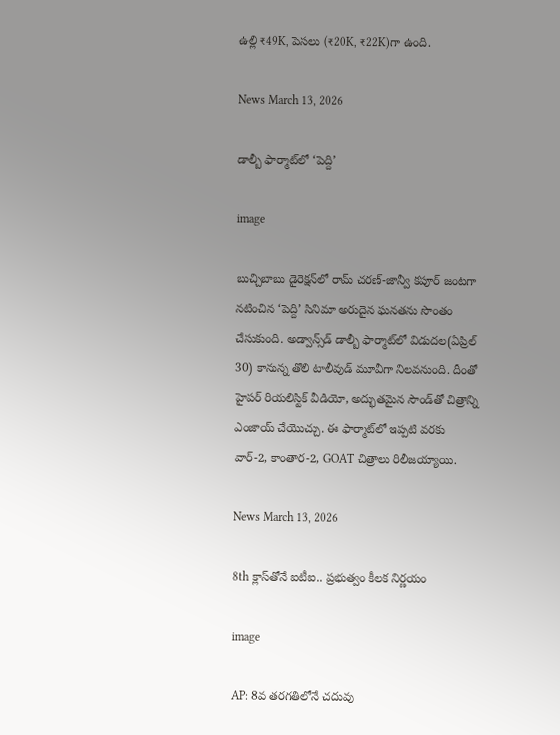ఉల్లి ₹49K, పెసలు (₹20K, ₹22K)గా ఉంది.

News March 13, 2026

డాల్బీ ఫార్మాట్‌లో ‘పెద్ది’

image

బుచ్చిబాబు డైరెక్షన్‌లో రామ్ చరణ్-జాన్వీ కపూర్ జంటగా నటించిన ‘పెద్ది’ సినిమా అరుదైన ఘనతను సొంతం చేసుకుంది. అడ్వాన్స్‌డ్ డాల్బీ ఫార్మాట్‌లో విడుదల(ఏప్రిల్ 30) కానున్న తొలి టాలీవుడ్ మూవీగా నిలవనుంది. దీంతో హైపర్ రియలిస్టిక్ వీడియో, అద్భుతమైన సౌండ్‌తో చిత్రాన్ని ఎంజాయ్ చేయొచ్చు. ఈ ఫార్మాట్‌లో ఇప్పటి వరకు వార్-2, కాంతార-2, GOAT చిత్రాలు రిలీజయ్యాయి.

News March 13, 2026

8th క్లాస్‌తోనే ఐటీఐ.. ప్రభుత్వం కీలక నిర్ణయం

image

AP: 8వ తరగతిలోనే చదువు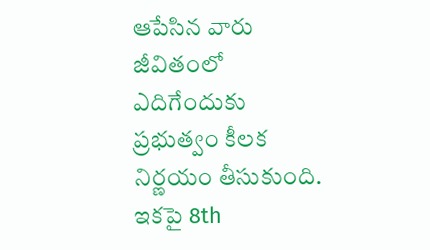ఆపేసిన వారు జీవితంలో ఎదిగేందుకు ప్రభుత్వం కీలక నిర్ణయం తీసుకుంది. ఇకపై 8th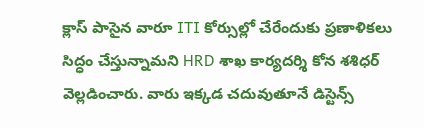క్లాస్ పాసైన వారూ ITI కోర్సుల్లో చేరేందుకు ప్రణాళికలు సిద్ధం చేస్తున్నామని HRD శాఖ కార్యదర్శి కోన శశిధర్ వెల్లడించారు. వారు ఇక్కడ చదువుతూనే డిస్టెన్స్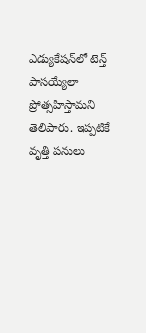ఎడ్యుకేషన్‌లో టెన్త్ పాసయ్యేలా ప్రోత్సహిస్తామని తెలిపారు. ఇప్పటికే వృత్తి పనులు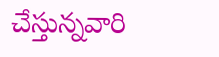చేస్తున్నవారి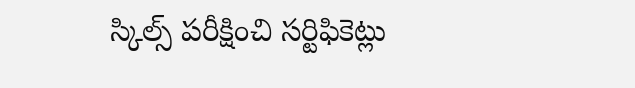స్కిల్స్ పరీక్షించి సర్టిఫికెట్లు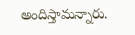అందిస్తామన్నారు.